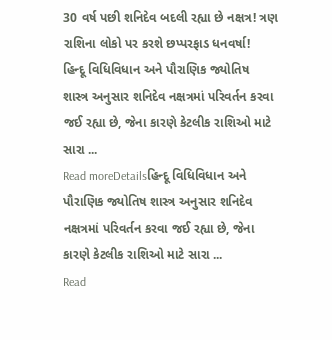30 વર્ષ પછી શનિદેવ બદલી રહ્યા છે નક્ષત્ર! ત્રણ રાશિના લોકો પર કરશે છપ્પરફાડ ધનવર્ષા!
હિન્દૂ વિધિવિધાન અને પૌરાણિક જ્યોતિષ શાસ્ત્ર અનુસાર શનિદેવ નક્ષત્રમાં પરિવર્તન કરવા જઈ રહ્યા છે, જેના કારણે કેટલીક રાશિઓ માટે સારા ...
Read moreDetailsહિન્દૂ વિધિવિધાન અને પૌરાણિક જ્યોતિષ શાસ્ત્ર અનુસાર શનિદેવ નક્ષત્રમાં પરિવર્તન કરવા જઈ રહ્યા છે, જેના કારણે કેટલીક રાશિઓ માટે સારા ...
Read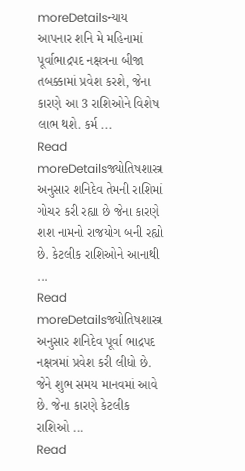moreDetailsન્યાય આપનાર શનિ મે મહિનામાં પૂર્વાભાદ્રપદ નક્ષત્રના બીજા તબક્કામાં પ્રવેશ કરશે, જેના કારણે આ 3 રાશિઓને વિશેષ લાભ થશે. કર્મ ...
Read moreDetailsજ્યોતિષશાસ્ત્ર અનુસાર શનિદેવ તેમની રાશિમાં ગોચર કરી રહ્યા છે જેના કારણે શશ નામનો રાજયોગ બની રહ્યો છે. કેટલીક રાશિઓને આનાથી ...
Read moreDetailsજ્યોતિષશાસ્ત્ર અનુસાર શનિદેવ પૂર્વા ભાદ્રપદ નક્ષત્રમાં પ્રવેશ કરી લીધો છે. જેને શુભ સમય માનવમાં આવે છે. જેના કારણે કેટલીક રાશિઓ ...
Read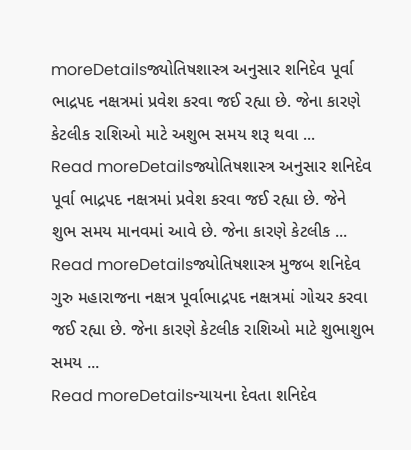moreDetailsજ્યોતિષશાસ્ત્ર અનુસાર શનિદેવ પૂર્વા ભાદ્રપદ નક્ષત્રમાં પ્રવેશ કરવા જઈ રહ્યા છે. જેના કારણે કેટલીક રાશિઓ માટે અશુભ સમય શરૂ થવા ...
Read moreDetailsજ્યોતિષશાસ્ત્ર અનુસાર શનિદેવ પૂર્વા ભાદ્રપદ નક્ષત્રમાં પ્રવેશ કરવા જઈ રહ્યા છે. જેને શુભ સમય માનવમાં આવે છે. જેના કારણે કેટલીક ...
Read moreDetailsજ્યોતિષશાસ્ત્ર મુજબ શનિદેવ ગુરુ મહારાજના નક્ષત્ર પૂર્વાભાદ્રપદ નક્ષત્રમાં ગોચર કરવા જઈ રહ્યા છે. જેના કારણે કેટલીક રાશિઓ માટે શુભાશુભ સમય ...
Read moreDetailsન્યાયના દેવતા શનિદેવ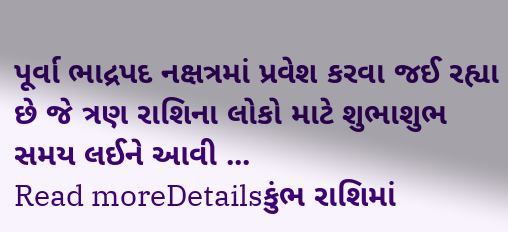પૂર્વા ભાદ્રપદ નક્ષત્રમાં પ્રવેશ કરવા જઈ રહ્યા છે જે ત્રણ રાશિના લોકો માટે શુભાશુભ સમય લઈને આવી ...
Read moreDetailsકુંભ રાશિમાં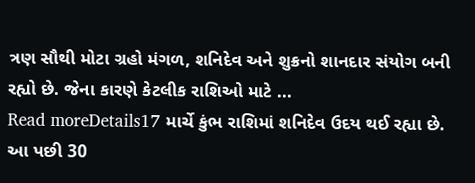ત્રણ સૌથી મોટા ગ્રહો મંગળ, શનિદેવ અને શુક્રનો શાનદાર સંયોગ બની રહ્યો છે. જેના કારણે કેટલીક રાશિઓ માટે ...
Read moreDetails17 માર્ચે કુંભ રાશિમાં શનિદેવ ઉદય થઈ રહ્યા છે. આ પછી 30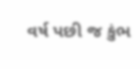વર્ષ પછી જ કુંભ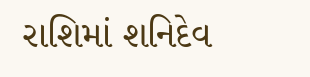રાશિમાં શનિદેવ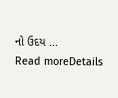નો ઉદય ...
Read moreDetails